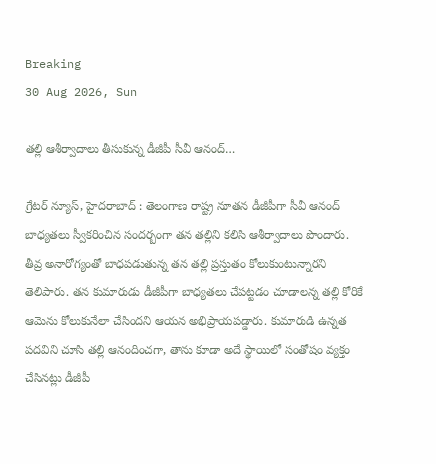Breaking
30 Aug 2026, Sun

తల్లి ఆశీర్వాదాలు తీసుకున్న డీజీపీ సీవీ ఆనంద్…

గ్రేటర్ న్యూస్, హైదరాబాద్ : తెలంగాణ రాష్ట్ర నూతన డీజీపీగా సీవీ ఆనంద్ బాధ్యతలు స్వీకరించిన సందర్బంగా తన తల్లిని కలిసి ఆశీర్వాదాలు పొందారు.  తీవ్ర అనారోగ్యంతో బాధపడుతున్న తన తల్లి ప్రస్తుతం కోలుకుంటున్నారని తెలిపారు. తన కుమారుడు డీజీపీగా బాధ్యతలు చేపట్టడం చూడాలన్న తల్లి కోరికే ఆమెను కోలుకునేలా చేసిందని ఆయన అభిప్రాయపడ్డారు. కుమారుడి ఉన్నత పదవిని చూసి తల్లి ఆనందించగా, తాను కూడా అదే స్థాయిలో సంతోషం వ్యక్తం చేసినట్లు డీజీపీ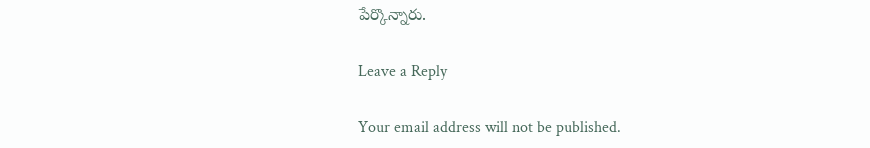పేర్కొన్నారు.

Leave a Reply

Your email address will not be published.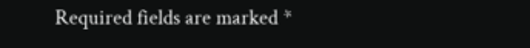Required fields are marked *